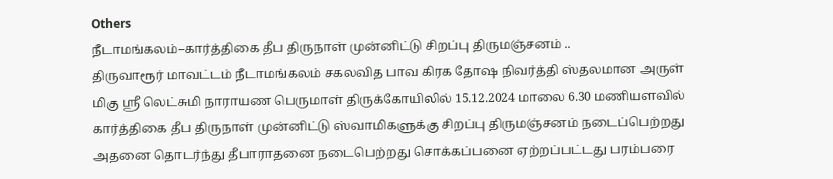Others
நீடாமங்கலம்–கார்த்திகை தீப திருநாள் முன்னிட்டு சிறப்பு திருமஞ்சனம் ..
திருவாரூர் மாவட்டம் நீடாமங்கலம் சகலவித பாவ கிரக தோஷ நிவர்த்தி ஸ்தலமான அருள் மிகு ஶ்ரீ லெட்சுமி நாராயண பெருமாள் திருக்கோயிலில் 15.12.2024 மாலை 6.30 மணியளவில் கார்த்திகை தீப திருநாள் முன்னிட்டு ஸ்வாமிகளுக்கு சிறப்பு திருமஞ்சனம் நடைப்பெற்றது அதனை தொடர்ந்து தீபாராதனை நடைபெற்றது சொக்கப்பனை ஏற்றப்பட்டது பரம்பரை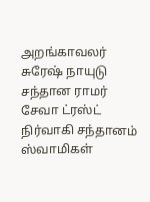அறங்காவலர் சுரேஷ் நாயுடு சந்தான ராமர் சேவா ட்ரஸ்ட் நிர்வாகி சந்தானம் ஸ்வாமிகள்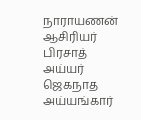நாராயணன் ஆசிரியர் பிரசாத் அய்யர் ஜெகநாத அய்யங்கார்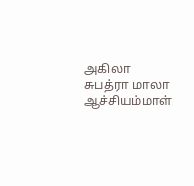அகிலா சுபத்ரா மாலா ஆச்சியம்மாள்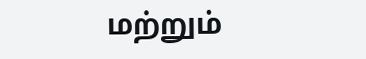மற்றும்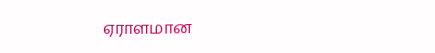ஏராளமான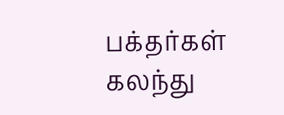பக்தர்கள் கலந்து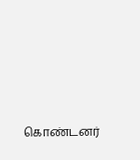கொண்டனர்